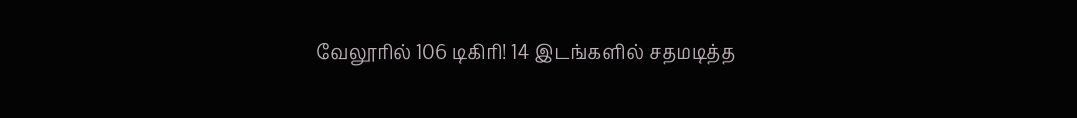வேலூரில் 106 டிகிரி! 14 இடங்களில் சதமடித்த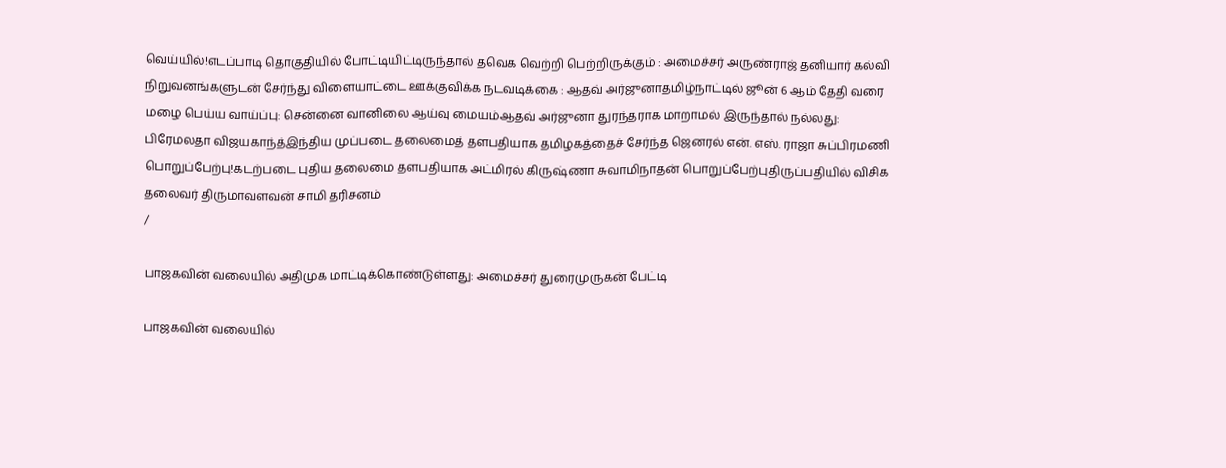வெய்யில்!எடப்பாடி தொகுதியில் போட்டியிட்டிருந்தால் தவெக வெற்றி பெற்றிருக்கும் : அமைச்சர் அருண்ராஜ் தனியார் கல்வி நிறுவனங்களுடன் சேர்ந்து விளையாட்டை ஊக்குவிக்க நடவடிக்கை : ஆதவ் அர்ஜுனாதமிழ்நாட்டில் ஜூன் 6 ஆம் தேதி வரை மழை பெய்ய வாய்ப்பு: சென்னை வானிலை ஆய்வு மையம்ஆதவ் அர்ஜுனா துரந்தராக மாறாமல் இருந்தால் நல்லது: பிரேமலதா விஜயகாந்த்இந்திய முப்படை தலைமைத் தளபதியாக தமிழகத்தைச் சேர்ந்த ஜெனரல் என். எஸ். ராஜா சுப்பிரமணி பொறுப்பேற்பு!கடற்படை புதிய தலைமை தளபதியாக அட்மிரல் கிருஷ்ணா சுவாமிநாதன் பொறுப்பேற்புதிருப்பதியில் விசிக தலைவர் திருமாவளவன் சாமி தரிசனம்
/

பாஜகவின் வலையில் அதிமுக மாட்டிக்கொண்டுள்ளது: அமைச்சர் துரைமுருகன் பேட்டி

பாஜகவின் வலையில்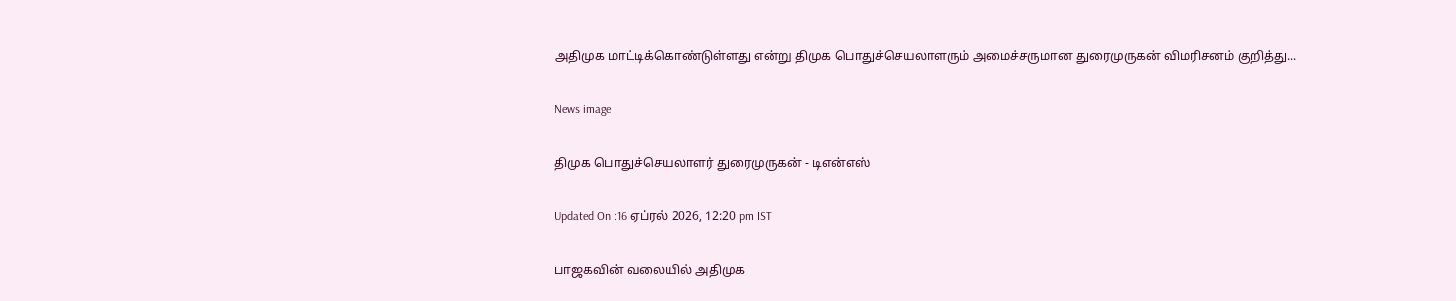அதிமுக மாட்டிக்கொண்டுள்ளது என்று திமுக பொதுச்செயலாளரும் அமைச்சருமான துரைமுருகன் விமரிசனம் குறித்து...

News image

திமுக பொதுச்செயலாளர் துரைமுருகன் - டிஎன்எஸ்

Updated On :16 ஏப்ரல் 2026, 12:20 pm IST

பாஜகவின் வலையில் அதிமுக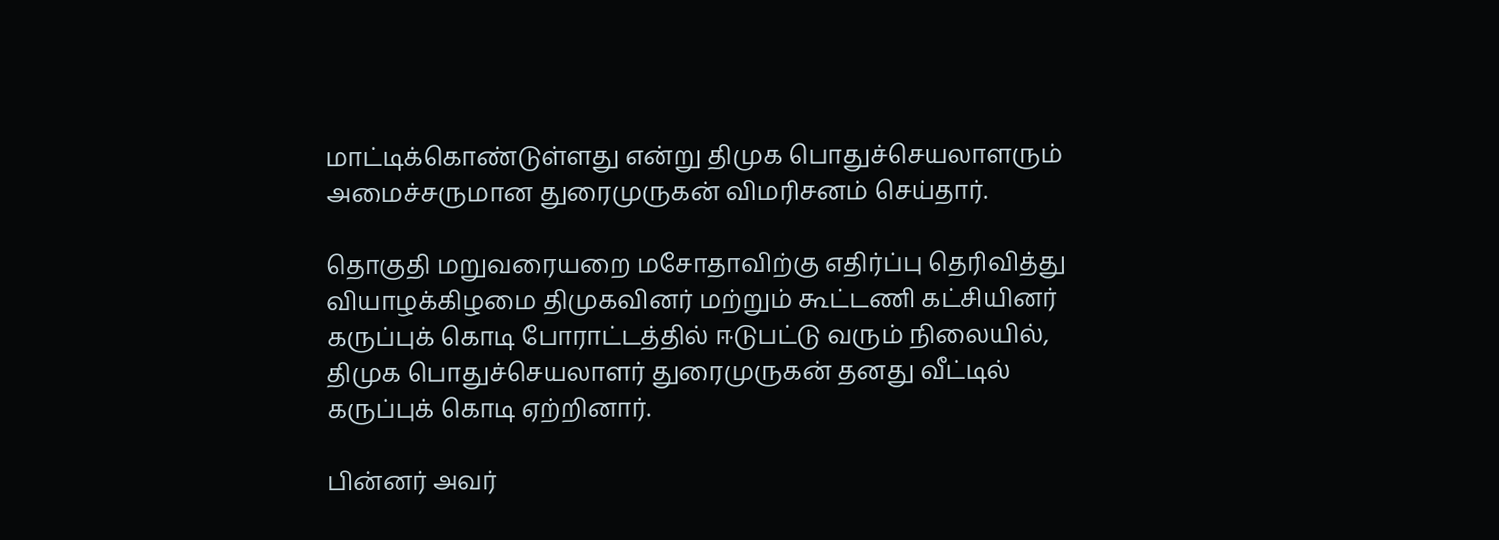மாட்டிக்கொண்டுள்ளது என்று திமுக பொதுச்செயலாளரும் அமைச்சருமான துரைமுருகன் விமரிசனம் செய்தார்.

தொகுதி மறுவரையறை மசோதாவிற்கு எதிர்ப்பு தெரிவித்து வியாழக்கிழமை திமுகவினர் மற்றும் கூட்டணி கட்சியினர் கருப்புக் கொடி போராட்டத்தில் ஈடுபட்டு வரும் நிலையில், திமுக பொதுச்செயலாளர் துரைமுருகன் தனது வீட்டில் கருப்புக் கொடி ஏற்றினார்.

பின்னர் அவர்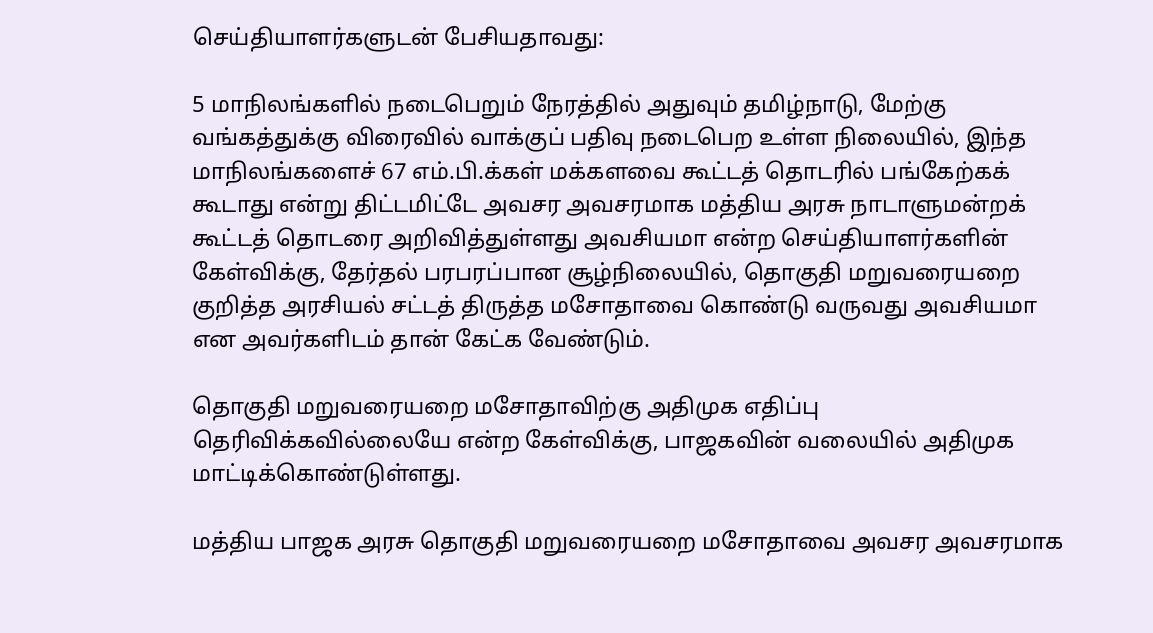செய்தியாளர்களுடன் பேசியதாவது:

5 மாநிலங்களில் நடைபெறும் நேரத்தில் அதுவும் தமிழ்நாடு, மேற்கு வங்கத்துக்கு விரைவில் வாக்குப் பதிவு நடைபெற உள்ள நிலையில், இந்த மாநிலங்களைச் 67 எம்.பி.க்கள் மக்களவை கூட்டத் தொடரில் பங்கேற்கக் கூடாது என்று திட்டமிட்டே அவசர அவசரமாக மத்திய அரசு நாடாளுமன்றக் கூட்டத் தொடரை அறிவித்துள்ளது அவசியமா என்ற செய்தியாளர்களின் கேள்விக்கு, தேர்தல் பரபரப்பான சூழ்நிலையில், தொகுதி மறுவரையறை குறித்த அரசியல் சட்டத் திருத்த மசோதாவை கொண்டு வருவது அவசியமா என அவர்களிடம் தான் கேட்க வேண்டும்.

தொகுதி மறுவரையறை மசோதாவிற்கு அதிமுக எதிப்பு தெரிவிக்கவில்லையே என்ற கேள்விக்கு, பாஜகவின் வலையில் அதிமுக மாட்டிக்கொண்டுள்ளது.

மத்திய பாஜக அரசு தொகுதி மறுவரையறை மசோதாவை அவசர அவசரமாக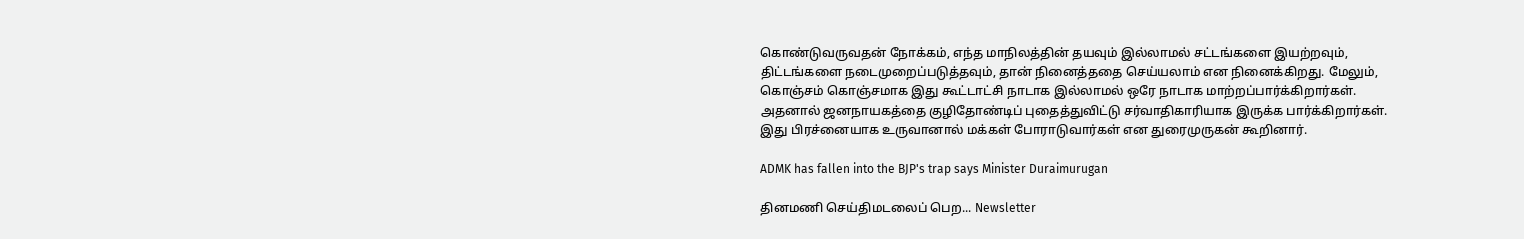கொண்டுவருவதன் நோக்கம், எந்த மாநிலத்தின் தயவும் இல்லாமல் சட்டங்களை இயற்றவும், திட்டங்களை நடைமுறைப்படுத்தவும், தான் நினைத்ததை செய்யலாம் என நினைக்கிறது. மேலும், கொஞ்சம் கொஞ்சமாக இது கூட்டாட்சி நாடாக இல்லாமல் ஒரே நாடாக மாற்றப்பார்க்கிறார்கள். அதனால் ஜனநாயகத்தை குழிதோண்டிப் புதைத்துவிட்டு சர்வாதிகாரியாக இருக்க பார்க்கிறார்கள். இது பிரச்னையாக உருவானால் மக்கள் போராடுவார்கள் என துரைமுருகன் கூறினார்.

ADMK has fallen into the BJP's trap says Minister Duraimurugan

தினமணி செய்திமடலைப் பெற... Newsletter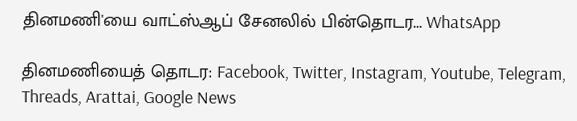தினமணி'யை வாட்ஸ்ஆப் சேனலில் பின்தொடர... WhatsApp

தினமணியைத் தொடர: Facebook, Twitter, Instagram, Youtube, Telegram, Threads, Arattai, Google News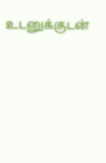உடனுக்குடன்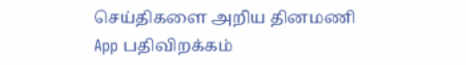செய்திகளை அறிய தினமணி App பதிவிறக்கம்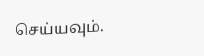செய்யவும்.